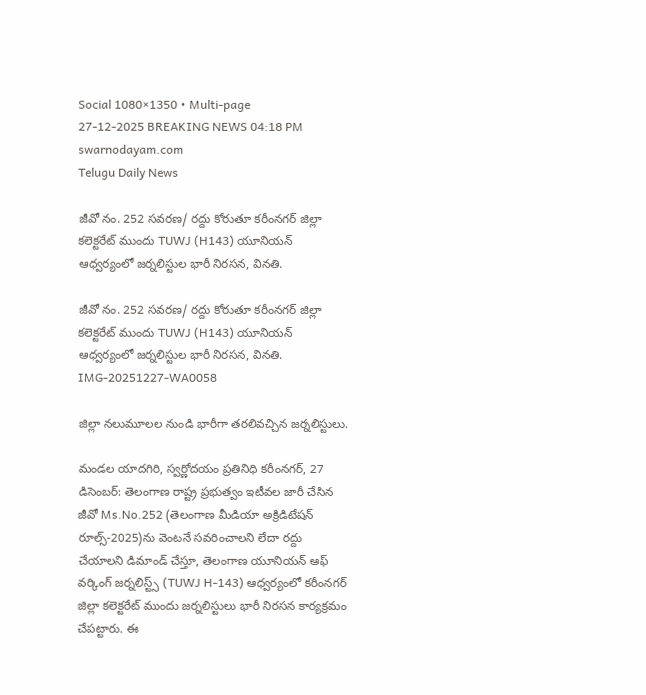Social 1080×1350 • Multi-page
27-12-2025 BREAKING NEWS 04:18 PM
swarnodayam.com
Telugu Daily News

జీవో నం. 252 సవరణ/ రద్దు కోరుతూ కరీంనగర్ జిల్లా కలెక్టరేట్ ముందు TUWJ (H143) యూనియన్ ఆధ్వర్యంలో జర్నలిస్టుల భారీ నిరసన, వినతి.

జీవో నం. 252 సవరణ/ రద్దు కోరుతూ కరీంనగర్ జిల్లా కలెక్టరేట్ ముందు TUWJ (H143) యూనియన్ ఆధ్వర్యంలో జర్నలిస్టుల భారీ నిరసన, వినతి.
IMG-20251227-WA0058

జిల్లా నలుమూలల నుండి భారీగా తరలివచ్చిన జర్నలిస్టులు.

మండల యాదగిరి, స్వర్ణోదయం ప్రతినిధి కరీంనగర్, 27 డిసెంబర్: తెలంగాణ రాష్ట్ర ప్రభుత్వం ఇటీవల జారీ చేసిన జీవో Ms.No.252 (తెలంగాణ మీడియా అక్రిడిటేషన్ రూల్స్-2025)ను వెంటనే సవరించాలని లేదా రద్దు చేయాలని డిమాండ్ చేస్తూ, తెలంగాణ యూనియన్ ఆఫ్ వర్కింగ్ జర్నలిస్ట్స్ (TUWJ H-143) ఆధ్వర్యంలో కరీంనగర్ జిల్లా కలెక్టరేట్ ముందు జర్నలిస్టులు భారీ నిరసన కార్యక్రమం చేపట్టారు. ఈ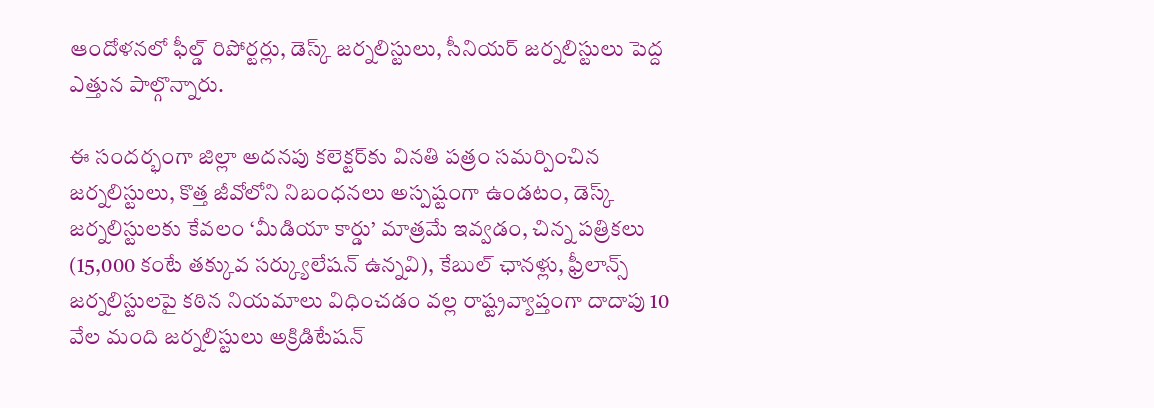ఆందోళనలో ఫీల్డ్ రిపోర్టర్లు, డెస్క్ జర్నలిస్టులు, సీనియర్ జర్నలిస్టులు పెద్ద ఎత్తున పాల్గొన్నారు.

ఈ సందర్భంగా జిల్లా అదనపు కలెక్టర్‌కు వినతి పత్రం సమర్పించిన జర్నలిస్టులు, కొత్త జీవోలోని నిబంధనలు అస్పష్టంగా ఉండటం, డెస్క్ జర్నలిస్టులకు కేవలం ‘మీడియా కార్డు’ మాత్రమే ఇవ్వడం, చిన్న పత్రికలు (15,000 కంటే తక్కువ సర్క్యులేషన్ ఉన్నవి), కేబుల్ ఛానళ్లు, ఫ్రీలాన్స్ జర్నలిస్టులపై కఠిన నియమాలు విధించడం వల్ల రాష్ట్రవ్యాప్తంగా దాదాపు 10 వేల మంది జర్నలిస్టులు అక్రిడిటేషన్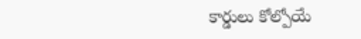కార్డులు కోల్పోయే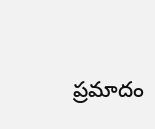ప్రమాదం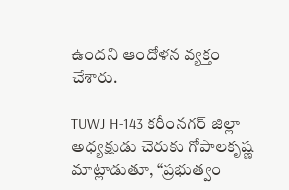ఉందని ఆందోళన వ్యక్తం చేశారు.

TUWJ H-143 కరీంనగర్ జిల్లా అధ్యక్షుడు చెరుకు గోపాలకృష్ణ మాట్లాడుతూ, “ప్రభుత్వం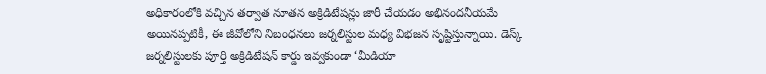అధికారంలోకి వచ్చిన తర్వాత నూతన అక్రిడిటేషన్లు జారీ చేయడం అభినందనీయమే అయినప్పటికీ, ఈ జీవోలోని నిబంధనలు జర్నలిస్టుల మధ్య విభజన సృష్టిస్తున్నాయి. డెస్క్ జర్నలిస్టులకు పూర్తి అక్రిడిటేషన్ కార్డు ఇవ్వకుండా ‘మీడియా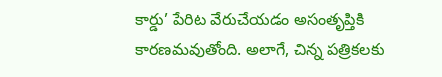కార్డు’ పేరిట వేరుచేయడం అసంతృప్తికి కారణమవుతోంది. అలాగే, చిన్న పత్రికలకు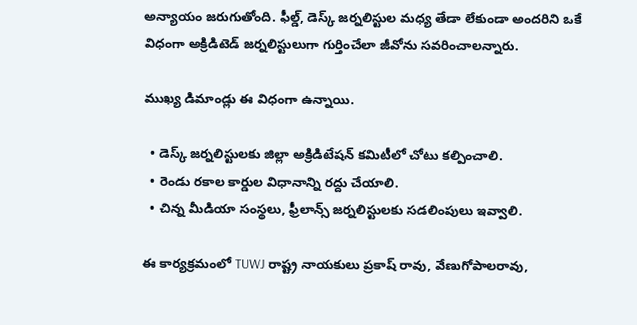అన్యాయం జరుగుతోంది. ఫీల్డ్, డెస్క్ జర్నలిస్టుల మధ్య తేడా లేకుండా అందరిని ఒకే విధంగా అక్రిడిటెడ్ జర్నలిస్టులుగా గుర్తించేలా జీవోను సవరించాలన్నారు.

ముఖ్య డిమాండ్లు ఈ విధంగా ఉన్నాయి.

  • డెస్క్ జర్నలిస్టులకు జిల్లా అక్రిడిటేషన్ కమిటీలో చోటు కల్పించాలి.
  • రెండు రకాల కార్డుల విధానాన్ని రద్దు చేయాలి.
  • చిన్న మీడియా సంస్థలు, ఫ్రీలాన్స్ జర్నలిస్టులకు సడలింపులు ఇవ్వాలి.

ఈ కార్యక్రమంలో TUWJ రాష్ట్ర నాయకులు ప్రకాష్ రావు, వేణుగోపాలరావు,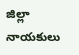జిల్లా నాయకులు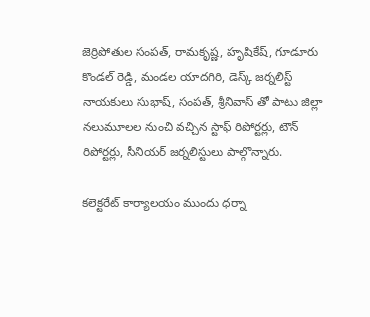జెర్రిపోతుల సంపత్, రామకృష్ణ, హృషికేష్, గూడూరు కొండల్ రెడ్డి, మండల యాదగిరి, డెస్క్ జర్నలిస్ట్ నాయకులు సుభాష్, సంపత్, శ్రీనివాస్ తో పాటు జిల్లా నలుమూలల నుంచి వచ్చిన స్టాఫ్ రిపోర్టర్లు, టౌన్ రిపోర్టర్లు, సీనియర్ జర్నలిస్టులు పాల్గొన్నారు.

కలెక్టరేట్ కార్యాలయం ముందు ధర్నా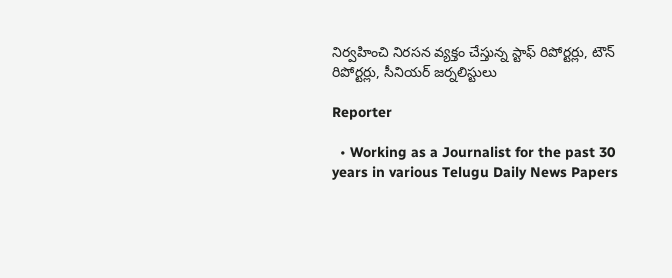నిర్వహించి నిరసన వ్యక్తం చేస్తున్న స్టాఫ్ రిపోర్టర్లు, టౌన్ రిపోర్టర్లు, సీనియర్ జర్నలిస్టులు

Reporter

  • Working as a Journalist for the past 30 years in various Telugu Daily News Papers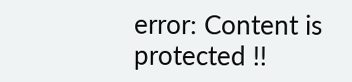error: Content is protected !!